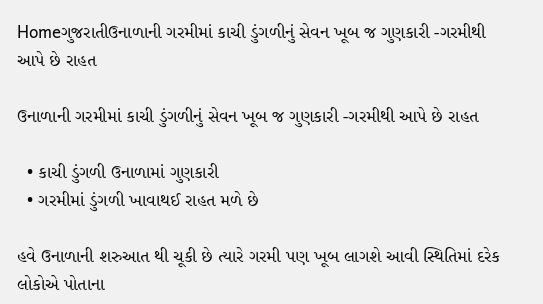Homeગુજરાતીઉનાળાની ગરમીમાં કાચી ડુંગળીનું સેવન ખૂબ જ ગુણકારી -ગરમીથી આપે છે રાહત

ઉનાળાની ગરમીમાં કાચી ડુંગળીનું સેવન ખૂબ જ ગુણકારી -ગરમીથી આપે છે રાહત

  • કાચી ડુંગળી ઉનાળામાં ગુણકારી
  • ગરમીમાં ડુંગળી ખાવાથઈ રાહત મળે છે

હવે ઉનાળાની શરુઆત થી ચૂકી છે ત્યારે ગરમી પણ ખૂબ લાગશે આવી સ્થિતિમાં દરેક લોકોએ પોતાના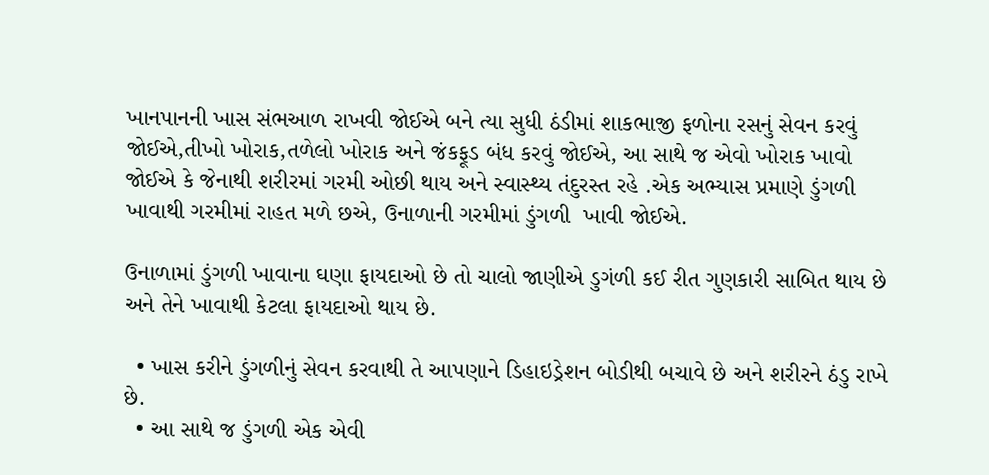ખાનપાનની ખાસ સંભઆળ રાખવી જોઈએ બને ત્યા સુધી ઠંડીમાં શાકભાજી ફળોના રસનું સેવન કરવું જોઈએ,તીખો ખોરાક,તળેલો ખોરાક અને જંકફૂડ બંધ કરવું જોઈએ, આ સાથે જ એવો ખોરાક ખાવો જોઈએ કે જેનાથી શરીરમાં ગરમી ઓછી થાય અને સ્વાસ્થ્ય તંદુરસ્ત રહે .એક અભ્યાસ પ્રમાણે ડુંગળી ખાવાથી ગરમીમાં રાહત મળે છએ, ઉનાળાની ગરમીમાં ડુંગળી  ખાવી જોઈએ.

ઉનાળામાં ડુંગળી ખાવાના ઘણા ફાયદાઓ છે તો ચાલો જાણીએ ડુગંળી કઈ રીત ગુણકારી સાબિત થાય છે અને તેને ખાવાથી કેટલા ફાયદાઓ થાય છે.

  • ખાસ કરીને ડુંગળીનું સેવન કરવાથી તે આપણાને ડિહાઇડ્રેશન બોડીથી બચાવે છે અને શરીરને ઠંડુ રાખે છે.
  • આ સાથે જ ડુંગળી એક એવી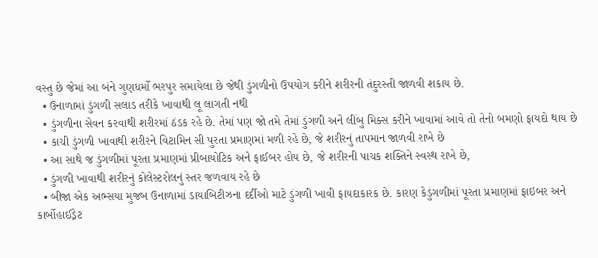વસ્તુ છે જેમાં આ બંને ગુણધર્મો ભરપુર સમાયેલા છે જેથી ડુંગળીનો ઉપયોગ કરીને શરીરની તંદુરસ્તી જાળવી શકાય છે.
  • ઉનાળામાં ડુંગળી સલાડ તરીકે ખાવાથી લૂ લાગતી નથી
  • ડુંગળીના સેવન કરવાથી શરીરમાં ઠંડક રહે છે. તેમાં પણ જો તમે તેમાં ડુંગળી અને લીંબુ મિક્સ કરીને ખાવામાં આવે તો તેનો બમણો ફાયદો થાય છે
  • કાચી ડુંગળી ખાવાથી શરીરને વિટામિન સી પુરતા પ્રમાણમાં મળી રહે છે, જે શરીરનું તાપમાન જાળવી રાખે છે
  • આ સાથે જ ડુંગળીમાં પૂરતા પ્રમાણમાં પ્રીબાયોટિક અને ફાઈબર હોય છે, જે શરીરની પાચક શક્તિને સ્વસ્થ રાખે છે,
  • ડુંગળી ખાવાથી શરીરનું કોલેસ્ટરોલનું સ્તર જળવાય રહે છે
  • બીજા એક અભ્સયા મુજબ ઉનાળામાં ડાયાબિટીઝના દર્દીઓ માટે ડુંગળી ખાવી ફાયદાકારક છે. કારણ કેડુંગળીમાં પૂરતા પ્રમાણમાં ફાઇબર અને કાર્બોહાઈડ્રેટ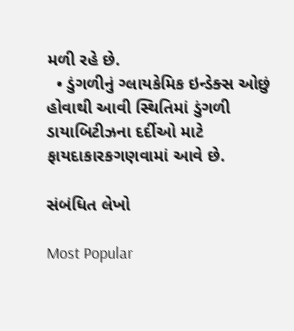મળી રહે છે.
  • ડુંગળીનું ગ્લાયકેમિક ઇન્ડેક્સ ઓછું હોવાથી આવી સ્થિતિમાં ડુંગળી ડાયાબિટીઝના દર્દીઓ માટે ફાયદાકારકગણવામાં આવે છે.

સંબંધિત લેખો

Most Popular